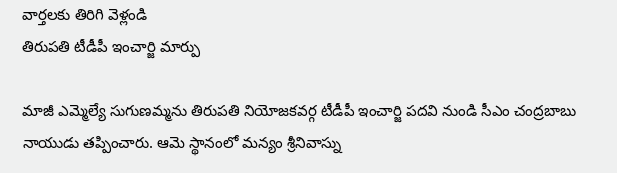వార్తలకు తిరిగి వెళ్లండి
తిరుపతి టీడీపీ ఇంచార్జి మార్పు

మాజీ ఎమ్మెల్యే సుగుణమ్మను తిరుపతి నియోజకవర్గ టీడీపీ ఇంచార్జి పదవి నుండి సీఎం చంద్రబాబు నాయుడు తప్పించారు. ఆమె స్థానంలో మన్యం శ్రీనివాస్ను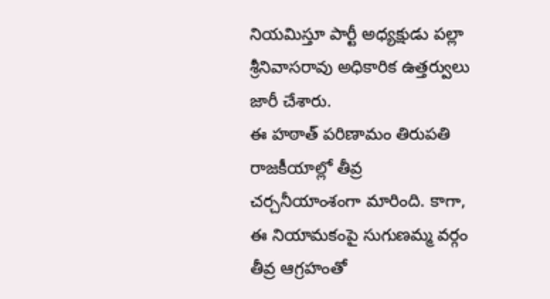నియమిస్తూ పార్టీ అధ్యక్షుడు పల్లా శ్రీనివాసరావు అధికారిక ఉత్తర్వులు జారీ చేశారు.
ఈ హఠాత్ పరిణామం తిరుపతి రాజకీయాల్లో తీవ్ర చర్చనీయాంశంగా మారింది. కాగా, ఈ నియామకంపై సుగుణమ్మ వర్గం తీవ్ర ఆగ్రహంతో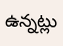ఉన్నట్లు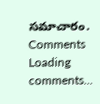సమాచారం.
Comments
Loading comments...